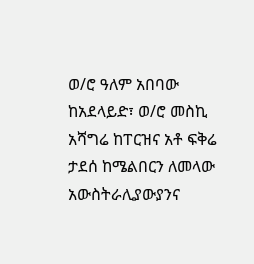ወ/ሮ ዓለም አበባው ከአደላይድ፣ ወ/ሮ መስኪ አሻግሬ ከፐርዝና አቶ ፍቅሬ ታደሰ ከሜልበርን ለመላው አውስትራሊያውያንና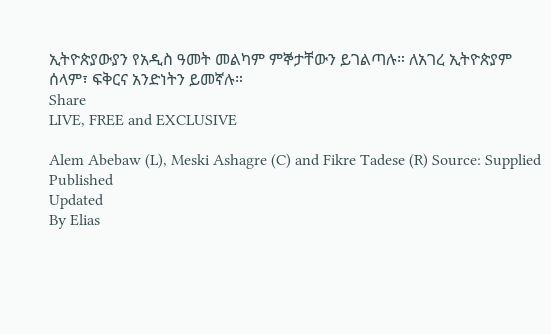ኢትዮጵያውያን የአዲስ ዓመት መልካም ምኞታቸውን ይገልጣሉ። ለአገረ ኢትዮጵያም ሰላም፣ ፍቅርና አንድነትን ይመኛሉ።
Share
LIVE, FREE and EXCLUSIVE

Alem Abebaw (L), Meski Ashagre (C) and Fikre Tadese (R) Source: Supplied
Published
Updated
By Elias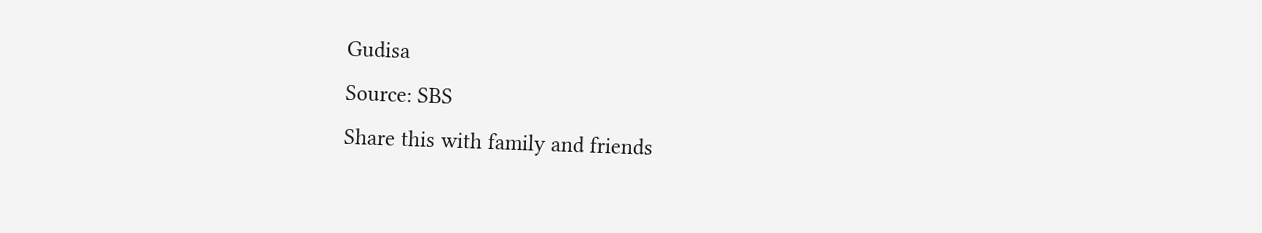Gudisa
Source: SBS
Share this with family and friends